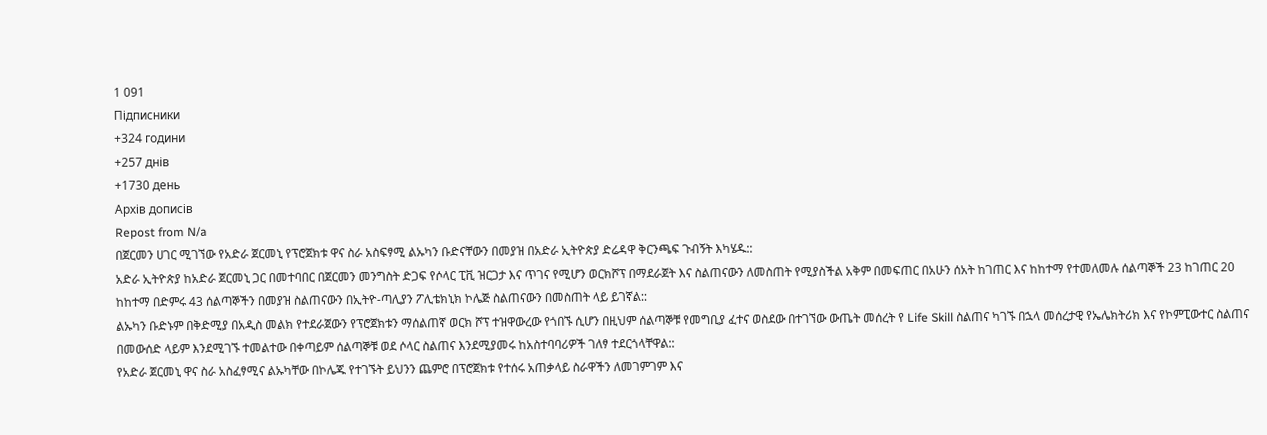1 091
Підписники
+324 години
+257 днів
+1730 день
Архів дописів
Repost from N/a
በጀርመን ሀገር ሚገኘው የአድራ ጀርመኒ የፕሮጀክቱ ዋና ስራ አስፍፃሚ ልኡካን ቡድናቸውን በመያዝ በአድራ ኢትዮጵያ ድሬዳዋ ቅርንጫፍ ጉብኝት እካሄዱ::
አድራ ኢትዮጵያ ከአድራ ጀርመኒ ጋር በመተባበር በጀርመን መንግስት ድጋፍ የሶላር ፒቪ ዝርጋታ እና ጥገና የሚሆን ወርክሾፕ በማደራጀት እና ስልጠናውን ለመስጠት የሚያስችል አቅም በመፍጠር በአሁን ሰአት ከገጠር እና ከከተማ የተመለመሉ ሰልጣኞች 23 ከገጠር 20 ከከተማ በድምሩ 43 ሰልጣኞችን በመያዝ ስልጠናውን በኢትዮ-ጣሊያን ፖሊቴክኒክ ኮሌጅ ስልጠናውን በመስጠት ላይ ይገኛል::
ልኡካን ቡድኑም በቅድሚያ በአዲስ መልክ የተደራጀውን የፕሮጀክቱን ማሰልጠኛ ወርክ ሾፕ ተዝዋውረው የጎበኙ ሲሆን በዚህም ሰልጣኞቹ የመግቢያ ፈተና ወስደው በተገኘው ውጤት መሰረት የ Life Skill ስልጠና ካገኙ በኋላ መሰረታዊ የኤሌክትሪክ እና የኮምፒውተር ስልጠና በመውሰድ ላይም እንደሚገኙ ተመልተው በቀጣይም ሰልጣኞቹ ወደ ሶላር ስልጠና እንደሚያመሩ ከአስተባባሪዎች ገለፃ ተደርጎላቸዋል::
የአድራ ጀርመኒ ዋና ስራ አስፈፃሚና ልኡካቸው በኮሌጁ የተገኙት ይህንን ጨምሮ በፕሮጀክቱ የተሰሩ አጠቃላይ ስራዋችን ለመገምገም እና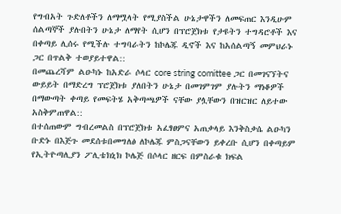የግብአት ጉድለቶችን ለማሟላት የሚያስችል ሁኔታዋችን ለመፍጠር እንዲሁም ሰልጣኞች ያሉበትን ሁኔታ ለማየት ሲሆን በፕሮጀክቱ የታዩትን ተግዳሮቶች እና በቀጣይ ሊሰሩ የሚችሉ ተግባራትን ከኮሌጁ ዲኖች እና ከአሰልጣኝ መምህራኑ ጋር በጥልቅ ተወያይተዋል::
በመጨረሻም ልዑካኑ ከአድራ ሶላር core string comittee ጋር በመገናኘትና ውይይት በማድረግ ፕሮጀክቱ ያለበትን ሁኔታ በመገምገም ያሉትን ማነቆዎች በማውጣት ቀጣይ የመፍትሄ አቅጣጫዎች ናቸው ያሏቸውን በዝርዝር ለይተው አስቅምጠዋል::
በተሰጠውም ግብረመልስ በፕሮጀክቱ አፈፃፀምና አጠቃላይ እንቅስቃሴ ልዑካን ቡድኑ በእጅጉ መደሰቱበመግለፅ ለኮሌጁ ምስጋናቸውን ይቀረቡ ሲሆን በቀጣይም የኢትዮጣሊያን ፖሊቴክኒክ ኮሌጅ በሶላር ዘርፍ በምስራቁ ክፍል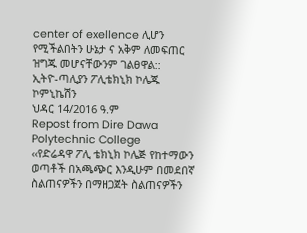center of exellence ሊሆን የሚችልበትን ሁኔታ ና አቅም ለመፍጠር ዝግጁ መሆናቸውንም ገልፀዋል::
ኢትዮ-ጣሊያን ፖሊቴክኒክ ኮሌጁ ኮምኒኬሽን
ህዳር 14/2016 ዓ.ም
Repost from Dire Dawa Polytechnic College
‹‹የድሬዳዋ ፖሊ ቴክኒክ ኮሌጅ የከተማውን ወጣቶች በአጫጭር እንዲሁም በመደበኛ ስልጠናዎችን በማዘጋጀት ስልጠናዎችን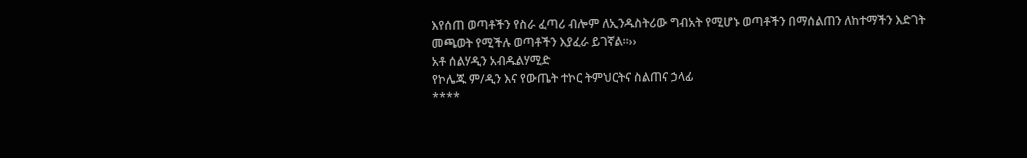እየሰጠ ወጣቶችን የስራ ፈጣሪ ብሎም ለኢንዱስትሪው ግብአት የሚሆኑ ወጣቶችን በማሰልጠን ለከተማችን እድገት መጫወት የሚችሉ ወጣቶችን እያፈራ ይገኛል።››
አቶ ሰልሃዲን አብዱልሃሚድ
የኮሌጁ ም/ዲን እና የውጤት ተኮር ትምህርትና ስልጠና ኃላፊ
****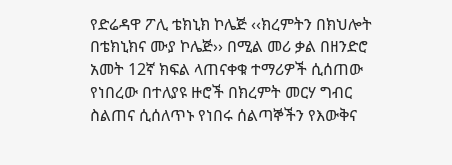የድሬዳዋ ፖሊ ቴክኒክ ኮሌጅ ‹‹ክረምትን በክህሎት በቴክኒክና ሙያ ኮሌጅ›› በሚል መሪ ቃል በዘንድሮ አመት 12ኛ ክፍል ላጠናቀቁ ተማሪዎች ሲሰጠው የነበረው በተለያዩ ዙሮች በክረምት መርሃ ግብር ስልጠና ሲሰለጥኑ የነበሩ ሰልጣኞችን የእውቅና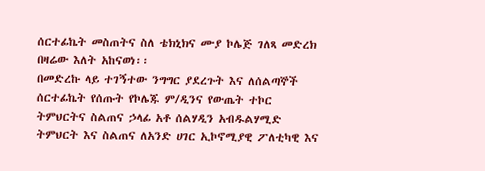ሰርተፊኬት መስጠትና ስለ ቴክኒክና ሙያ ኮሌጅ ገለጻ መድረክ በዛሬው እለት አከናወነ፡፡
በመድረኩ ላይ ተገኝተው ንግግር ያደረጉት እና ለሰልጣኞች ሰርተፊኬት የሰጡት የኮሌጁ ም/ዲንና የውጤት ተኮር ትምህርትና ስልጠና ኃላፊ አቶ ሰልሃዲን አብዱልሃሚድ ትምህርት እና ስልጠና ለአንድ ሀገር ኢኮኖሚያዊ ፖለቲካዊ እና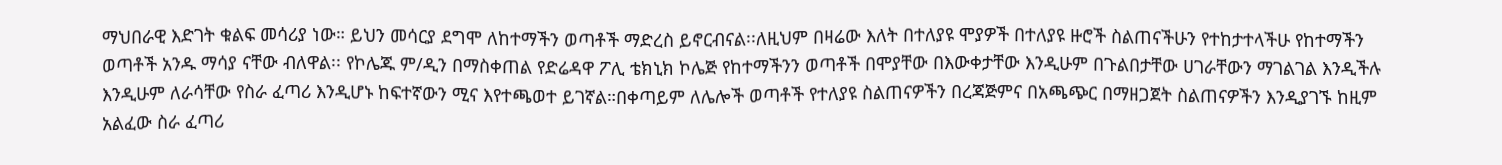ማህበራዊ እድገት ቁልፍ መሳሪያ ነው። ይህን መሳርያ ደግሞ ለከተማችን ወጣቶች ማድረስ ይኖርብናል፡፡ለዚህም በዛሬው እለት በተለያዩ ሞያዎች በተለያዩ ዙሮች ስልጠናችሁን የተከታተላችሁ የከተማችን ወጣቶች አንዱ ማሳያ ናቸው ብለዋል፡፡ የኮሌጁ ም/ዲን በማስቀጠል የድሬዳዋ ፖሊ ቴክኒክ ኮሌጅ የከተማችንን ወጣቶች በሞያቸው በእውቀታቸው እንዲሁም በጉልበታቸው ሀገራቸውን ማገልገል እንዲችሉ እንዲሁም ለራሳቸው የስራ ፈጣሪ እንዲሆኑ ከፍተኛውን ሚና እየተጫወተ ይገኛል።በቀጣይም ለሌሎች ወጣቶች የተለያዩ ስልጠናዎችን በረጃጅምና በአጫጭር በማዘጋጀት ስልጠናዎችን እንዲያገኙ ከዚም አልፈው ስራ ፈጣሪ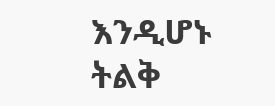እንዲሆኑ ትልቅ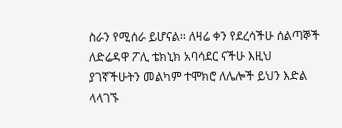ስራን የሚሰራ ይሆናል፡፡ ለዛሬ ቀን የደረሳችሁ ሰልጣኞች ለድሬዳዋ ፖሊ ቴክኒክ አባሳደር ናችሁ እዚህ ያገኛችሁትን መልካም ተሞክሮ ለሌሎች ይህን እድል ላላገኙ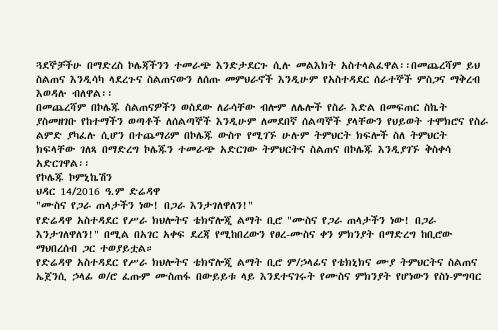ጓደኞቻችሁ በማድረስ ኮሌጃችንን ተመራጭ እንድታደርጉ ሲሉ መልእክት አስተላልፈዋል፡፡በመጨረሻም ይህ ስልጠና እንዲሳካ ላደረጉና ስልጠናውን ለሰጡ መምህራኖች እንዲሁም የአስተዳደር ሰራተኞች ምስጋና ማቅረብ እወዳሉ ብለዋል፡፡
በመጨረሻም በኮሌጁ ስልጠናዎችን ወስደው ለራሳቸው ብሎም ለሌሎች የስራ እድል በመፍጠር ስኬት ያስመዘገቡ የከተማችን ወጣቶች ለሰልጣኞች እንዲሁም ለመደበኛ ሰልጣኞች ያላቸውን የህይወት ተሞክሮና የስራ ልምድ ያካፈሉ ሲሆን በተጨማሪም በኮሌጁ ውስጥ የሚገኙ ሁሉም ትምህርት ክፍሎች ስለ ትምህርት ክፍላቸው ገለጻ በማድረግ ኮሌጁን ተመራጭ አድርገው ትምህርትና ስልጠና በኮሌጁ እንዲያገኙ ቅስቀሳ አድርገዋል፡፡
የኮሌጁ ኮምኒኬሽን
ህዳር 14/2016 ዓ.ም ድሬዳዋ
"ሙስና የጋራ ጠላታችን ነው! በጋራ እንታገለዋለን!"
የድሬዳዋ አስተዳደር የሥራ ክህሎትና ቴክኖሎጂ ልማት ቢሮ "ሙስና የጋራ ጠላታችን ነው! በጋራ እንታገለዋለን!" በሚል በአገር አቀፍ ደረጃ የሚከበረውን የፀረ-ሙስና ቀን ምክንያት በማድረግ ከቢሮው ማህበረሰብ ጋር ተወያይቷል።
የድሬዳዋ አስተዳደር የሥራ ክህሎትና ቴክኖሎጂ ልማት ቢሮ ም/ኃላፊና የቴክኒክና ሙያ ትምህርትና ስልጠና ኤጀንሲ ኃላፊ ወ/ሮ ፈጡም ሙስጠፋ በውይይቱ ላይ እንደተናገሩት የሙስና ምክንያት የሆነውን የስነ-ምግባር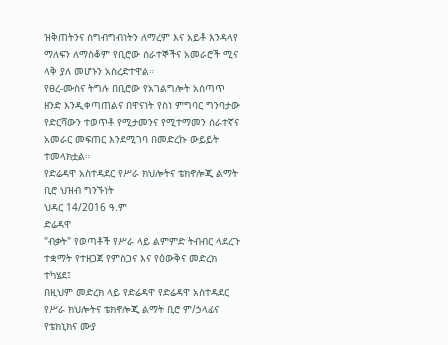ዝቅጠትንና ስግብግብነትን ለማረም እና አይቶ እንዳላየ ማለፍን ለማስቆም የቢሮው ሰራተኞችና አመራሮች ሚና ላቅ ያለ መሆኑን አስረድተዋል።
የፀረ-ሙስና ትግሉ በቢሮው የአገልግሎት አሰጣጥ ዘንድ እንዲቀጣጠልና በዋናነት የስነ ምግባር ግንባታው የድርሻውን ተወጥቶ የሚታመንና የሚተማመን ሰራተኛና አመራር መፍጠር እንደሚገባ በመድረኩ ውይይት ተመላክቷል።
የድሬዳዋ አስተዳደር የሥራ ክህሎትና ቴክኖሎጂ ልማት ቢሮ ህዝብ ግንኙነት
ህዳር 14/2016 ዓ.ም
ድሬዳዋ
"ብቃት" የወጣቶች የሥራ ላይ ልምምድ ትብብር ላደረጉ ተቋማት የተዘጋጀ የምስጋና እና የዕውቅና መድረክ ተካሄደ፤
በዚህም መድረክ ላይ የድሬዳዋ የድሬዳዋ አስተዳደር የሥራ ክህሎትና ቴክኖሎጂ ልማት ቢሮ ም/ኃላፊና የቴክኒክና ሙያ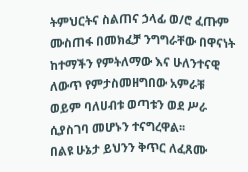ትምህርትና ስልጠና ኃላፊ ወ/ሮ ፈጡም ሙስጠፋ በመክፈቻ ንግግራቸው በዋናነት ከተማችን የምትለማው እና ሁለንተናዊ ለውጥ የምታስመዘግበው አምራቹ ወይም ባለሀብቱ ወጣቱን ወደ ሥራ ሲያስገባ መሆኑን ተናግረዋል፡፡
በልዩ ሁኔታ ይህንን ቅጥር ለፈጸሙ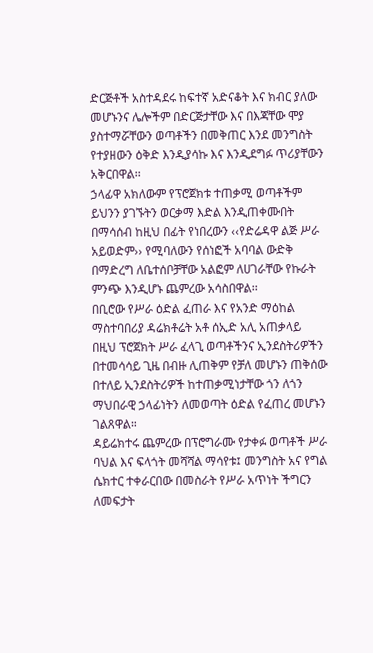ድርጅቶች አስተዳደሩ ከፍተኛ አድናቆት እና ክብር ያለው መሆኑንና ሌሎችም በድርጅታቸው እና በእጃቸው ሞያ ያስተማሯቸውን ወጣቶችን በመቅጠር እንደ መንግስት የተያዘውን ዕቅድ እንዲያሳኩ እና እንዲደግፉ ጥሪያቸውን አቅርበዋል፡፡
ኃላፊዋ አክለውም የፕሮጀክቱ ተጠቃሚ ወጣቶችም ይህንን ያገኙትን ወርቃማ እድል እንዲጠቀሙበት በማሳሰብ ከዚህ በፊት የነበረውን ‹‹የድሬዳዋ ልጅ ሥራ አይወድም›› የሚባለውን የሰነፎች አባባል ውድቅ በማድረግ ለቤተሰቦቻቸው አልፎም ለሀገራቸው የኩራት ምንጭ እንዲሆኑ ጨምረው አሳስበዋል፡፡
በቢሮው የሥራ ዕድል ፈጠራ እና የአንድ ማዕከል ማስተባበሪያ ዳሬክቶሬት አቶ ሰኢድ አሊ አጠቃላይ በዚህ ፕሮጀክት ሥራ ፈላጊ ወጣቶችንና ኢንደስትሪዎችን በተመሳሳይ ጊዜ በብዙ ሊጠቅም የቻለ መሆኑን ጠቅሰው በተለይ ኢንደስትሪዎች ከተጠቃሚነታቸው ጎን ለጎን ማህበራዊ ኃላፊነትን ለመወጣት ዕድል የፈጠረ መሆኑን ገልጸዋል።
ዳይሬክተሩ ጨምረው በፕሮግራሙ የታቀፉ ወጣቶች ሥራ ባህል እና ፍላጎት መሻሻል ማሳየቱ፤ መንግስት አና የግል ሴክተር ተቀራርበው በመስራት የሥራ አጥነት ችግርን ለመፍታት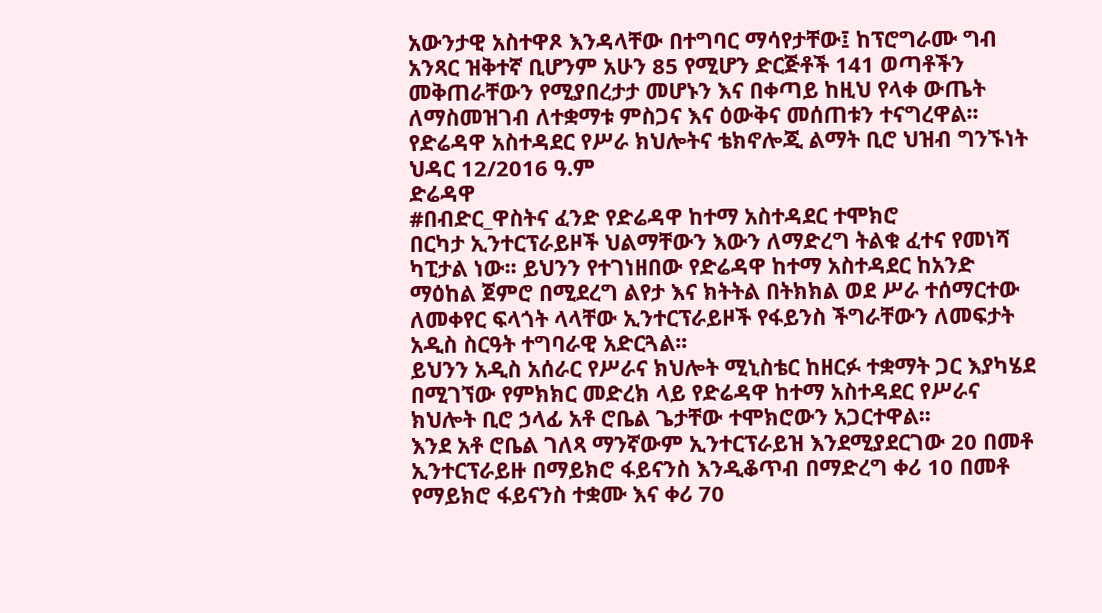አውንታዊ አስተዋጾ እንዳላቸው በተግባር ማሳየታቸው፤ ከፕሮግራሙ ግብ አንጻር ዝቅተኛ ቢሆንም አሁን 85 የሚሆን ድርጅቶች 141 ወጣቶችን መቅጠራቸውን የሚያበረታታ መሆኑን እና በቀጣይ ከዚህ የላቀ ውጤት ለማስመዝገብ ለተቋማቱ ምስጋና እና ዕውቅና መሰጠቱን ተናግረዋል፡፡
የድሬዳዋ አስተዳደር የሥራ ክህሎትና ቴክኖሎጂ ልማት ቢሮ ህዝብ ግንኙነት
ህዳር 12/2016 ዓ.ም
ድሬዳዋ
#በብድር_ዋስትና ፈንድ የድሬዳዋ ከተማ አስተዳደር ተሞክሮ
በርካታ ኢንተርፕራይዞች ህልማቸውን እውን ለማድረግ ትልቁ ፈተና የመነሻ ካፒታል ነው፡፡ ይህንን የተገነዘበው የድሬዳዋ ከተማ አስተዳደር ከአንድ ማዕከል ጀምሮ በሚደረግ ልየታ እና ክትትል በትክክል ወደ ሥራ ተሰማርተው ለመቀየር ፍላጎት ላላቸው ኢንተርፕራይዞች የፋይንስ ችግራቸውን ለመፍታት አዲስ ስርዓት ተግባራዊ አድርጓል፡፡
ይህንን አዲስ አሰራር የሥራና ክህሎት ሚኒስቴር ከዘርፉ ተቋማት ጋር እያካሄደ በሚገኘው የምክክር መድረክ ላይ የድሬዳዋ ከተማ አስተዳደር የሥራና ክህሎት ቢሮ ኃላፊ አቶ ሮቤል ጌታቸው ተሞክሮውን አጋርተዋል፡፡
እንደ አቶ ሮቤል ገለጻ ማንኛውም ኢንተርፕራይዝ እንደሚያደርገው 20 በመቶ ኢንተርፕራይዙ በማይክሮ ፋይናንስ እንዲቆጥብ በማድረግ ቀሪ 10 በመቶ የማይክሮ ፋይናንስ ተቋሙ እና ቀሪ 70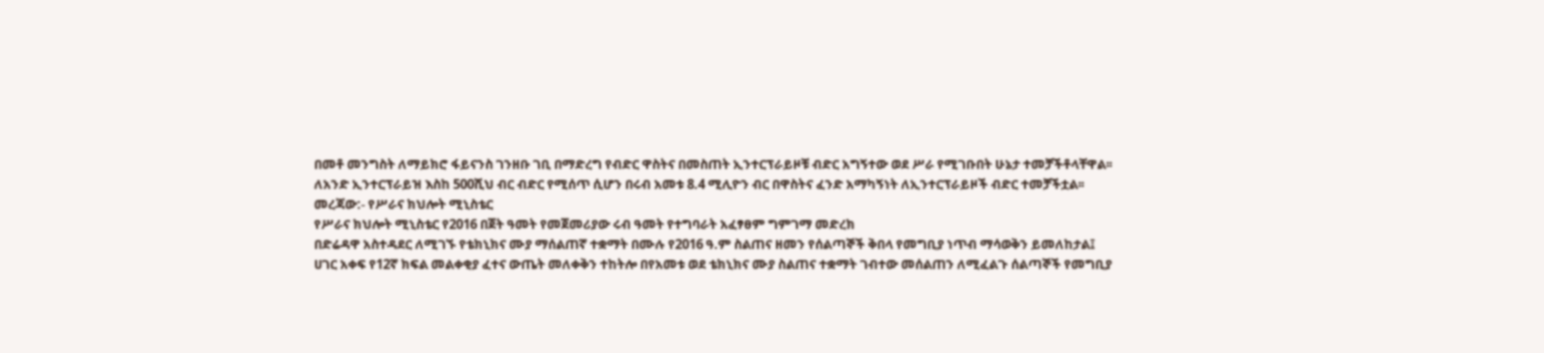በመቶ መንግስት ለማይክሮ ፋይናንስ ገንዘቡ ገቢ በማድረግ የብድር ዋስትና በመስጠት ኢንተርፕራይዞቹ ብድር አግኝተው ወደ ሥራ የሚገቡበት ሁኔታ ተመቻችቶላቸዋል፡፡
ለአንድ ኢንተርፕራይዝ እስከ 500ሺህ ብር ብድር የሚሰጥ ሲሆን በሩብ አመቱ 8.4 ሚሊዮን ብር በዋስትና ፈንድ አማካኝነት ለኢንተርፕራይዞች ብድር ተመቻችቷል፡፡
መረጃው:- የሥራና ክህሎት ሚኒስቴር
የሥራና ክህሎት ሚኒስቴር የ2016 በጀት ዓመት የመጀመሪያው ሩብ ዓመት የተግባራት አፈፃፀም ግምገማ መድረክ
በድሬዳዋ አስተዳደር ለሚገኙ የቴክኒክና ሙያ ማሰልጠኛ ተቋማት በሙሉ የ2016 ዓ.ም ስልጠና ዘመን የሰልጣኞች ቅበላ የመግቢያ ነጥብ ማሳወቅን ይመለከታል፤
ሀገር አቀፍ የ12ኛ ክፍል መልቀቂያ ፈተና ውጤት መለቀቅን ተከትሎ በየአመቱ ወደ ቴክኒክና ሙያ ስልጠና ተቋማት ገብተው መሰልጠን ለሚፈልጉ ሰልጣኞች የመግቢያ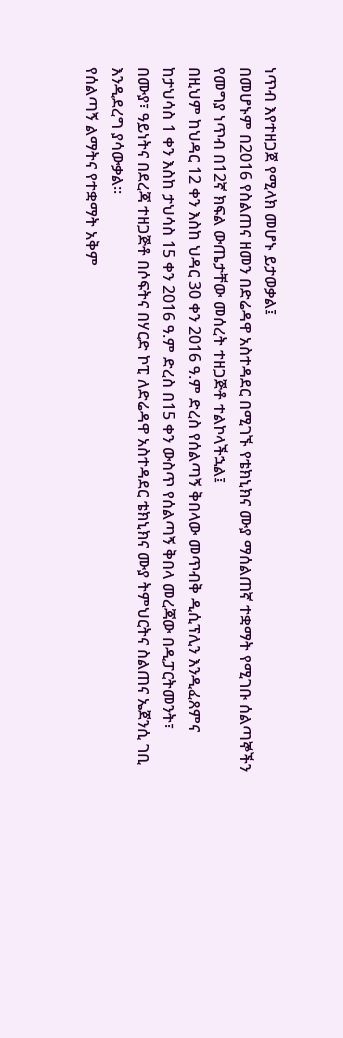ነጥብ እየተዘጋጀ የሚላክ መሆኑ ይታወቃል፤
በመሆኑም በ2016 የስልጠና ዘመን በድሬዳዋ አስተዳደር በሚገኙ የቴክኒክና ሙያ ማሰልጠኛ ተቋማት የሚገቡ ሰልጣኞችን የመግያ ነጥብ በ12ኛ ክፍል ውጤታቸው መሰረት ተዘጋጅቶ ተልኮላችኋል፤
በዚህም ከህዳር 12 ቀን እስከ ህዳር 30 ቀን 2016 ዓ.ም ድረስ የሰልጣኝ ቅበላው መጥብቅ ዲሲፕሊን እንዲፈጸምና ከታህሳስ 1 ቀን እስከ ታህሳስ 15 ቀን 2016 ዓ.ም ድረስ በ15 ቀን ውስጥ የሰልጣኝ ቅበላ መረጃው በዲፓርትመንት፣ በሙያ፣ ዓይነትና በደረጃ ተዘጋጅቶ በሶፍትና በሃርድ ኮፒ ለድሬዳዋ አስተዳደር ቴክኒክና ሙያ ትምህርትና ስልጠና ኤጀንሲ ገቢ እንዲደረግ ያሳውቃል፡፡
የሰልጣኝ ልማትና የተቋማት አቅም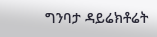ግንባታ ዳይሬክቶሬት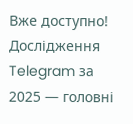Вже доступно! Дослідження Telegram за 2025 — головні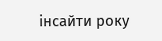інсайти року